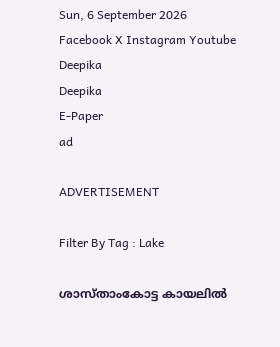Sun, 6 September 2026
Facebook X Instagram Youtube
Deepika
Deepika
E-Paper
ad

ADVERTISEMENT

Filter By Tag : Lake

ശാസ്താംകോട്ട കായലിൽ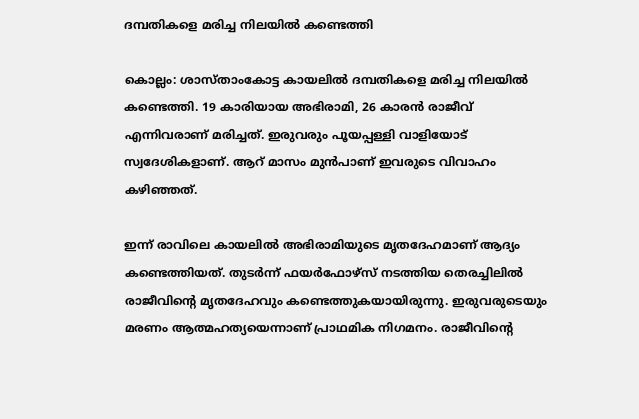ദമ്പതികളെ മരിച്ച നിലയിൽ കണ്ടെത്തി

കൊല്ലം: ശാസ്താംകോട്ട കായലിൽ ദമ്പതികളെ മരിച്ച നിലയിൽ കണ്ടെത്തി. 19 കാരിയായ അഭിരാമി, 26 കാരൻ രാജീവ്‌ എന്നിവരാണ് മരിച്ചത്. ഇരുവരും പൂയപ്പള്ളി വാളിയോട് സ്വദേശികളാണ്. ആറ് മാസം മുൻപാണ് ഇവരുടെ വിവാഹം കഴിഞ്ഞത്.

ഇന്ന് രാവിലെ കായലിൽ അഭിരാമിയുടെ മൃതദേഹമാണ് ആദ്യം കണ്ടെത്തിയത്. തുടർന്ന് ഫയർഫോഴ്സ് നടത്തിയ തെരച്ചിലിൽ രാജീവിന്‍റെ മൃതദേഹവും കണ്ടെത്തുകയായിരുന്നു. ഇരുവരുടെയും മരണം ആത്മഹത്യയെന്നാണ് പ്രാഥമിക നിഗമനം. രാജീവിന്‍റെ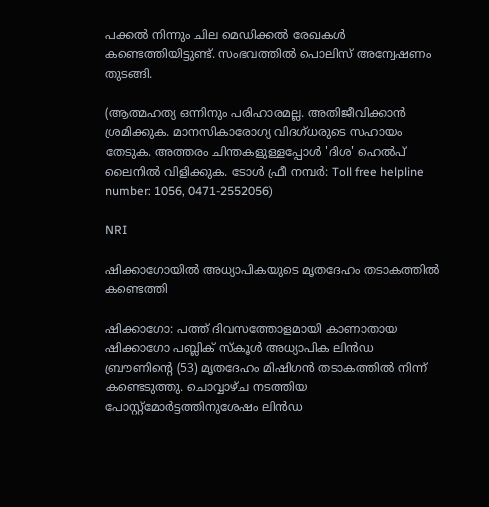പക്കൽ നിന്നും ചില മെഡിക്കൽ രേഖകൾ കണ്ടെത്തിയിട്ടുണ്ട്. സംഭവത്തില്‍ പൊലിസ് അന്വേഷണം തുടങ്ങി.

(ആത്മഹത്യ ഒന്നിനും പരിഹാരമല്ല. അതിജീവിക്കാൻ ശ്രമിക്കുക. മാനസികാരോഗ്യ വിദഗ്ധരുടെ സഹായം തേടുക. അത്തരം ചിന്തകളുള്ളപ്പോൾ 'ദിശ' ഹെൽപ് ലൈനിൽ വിളിക്കുക. ടോൾ ഫ്രീ നമ്പർ: Toll free helpline number: 1056, 0471-2552056)

NRI

ഷിക്കാഗോയിൽ അധ്യാപികയുടെ മൃതദേഹം തടാകത്തിൽ കണ്ടെത്തി

ഷിക്കാഗോ: പത്ത് ദിവസത്തോളമായി കാണാതായ ഷിക്കാഗോ പബ്ലിക് സ്കൂൾ അധ്യാപിക ലിൻഡ ബ്രൗണിന്‍റെ (53) മൃതദേഹം മിഷിഗൻ തടാകത്തിൽ നിന്ന് കണ്ടെടുത്തു. ചൊവ്വാഴ്ച നടത്തിയ പോസ്റ്റ്മോർട്ടത്തിനുശേഷം ലിൻഡ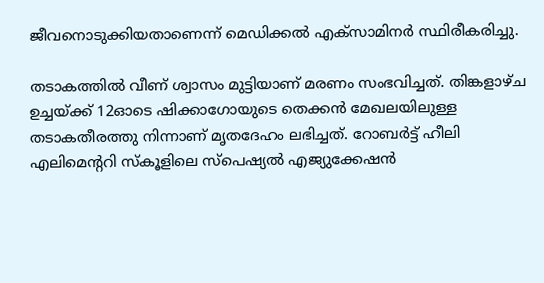ജീവനൊടുക്കിയതാണെന്ന് മെഡിക്കൽ എക്സാമിനർ സ്ഥിരീകരിച്ചു.

തടാകത്തിൽ വീണ് ശ്വാസം മുട്ടിയാണ് മരണം സംഭവിച്ചത്. തിങ്കളാഴ്ച ഉച്ചയ്ക്ക് 12ഓടെ ഷിക്കാഗോയുടെ തെക്കൻ മേഖലയിലുള്ള തടാകതീരത്തു നിന്നാണ് മൃതദേഹം ലഭിച്ചത്. റോബർട്ട് ഹീലി എലിമെന്‍ററി സ്കൂളിലെ സ്പെഷ്യൽ എജ്യുക്കേഷൻ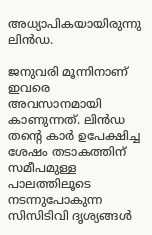അധ്യാപികയായിരുന്നു ലിൻഡ.

ജനുവരി മൂന്നിനാണ് ഇവരെ അവസാനമായി കാണുന്നത്. ലിൻഡ തന്‍റെ കാർ ഉപേക്ഷിച്ച ശേഷം തടാകത്തിന് സമീപമുള്ള പാലത്തിലൂടെ നടന്നുപോകുന്ന സിസിടിവി ദൃശ്യങ്ങൾ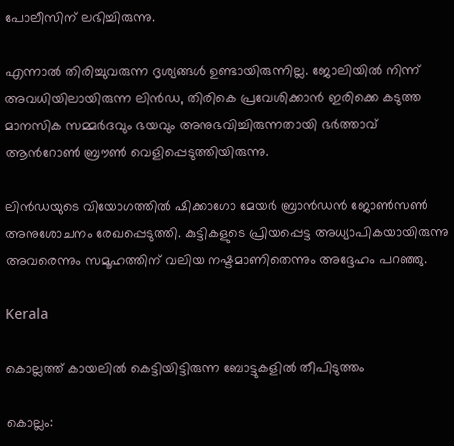പോലീസിന് ലഭിച്ചിരുന്നു.

എന്നാൽ തിരിച്ചുവരുന്ന ദൃശ്യങ്ങൾ ഉണ്ടായിരുന്നില്ല. ജോലിയിൽ നിന്ന് അവധിയിലായിരുന്ന ലിൻഡ, തിരികെ പ്രവേശിക്കാൻ ഇരിക്കെ കടുത്ത മാനസിക സമ്മർദവും ഭയവും അനുഭവിച്ചിരുന്നതായി ഭർത്താവ് ആന്‍റോൺ ബ്രൗൺ വെളിപ്പെടുത്തിയിരുന്നു.

ലിൻഡയുടെ വിയോഗത്തിൽ ഷിക്കാഗോ മേയർ ബ്രാൻഡൻ ജോൺസൺ അനുശോചനം രേഖപ്പെടുത്തി. കുട്ടികളുടെ പ്രിയപ്പെട്ട അധ്യാപികയായിരുന്നു അവരെന്നും സമൂഹത്തിന് വലിയ നഷ്ടമാണിതെന്നും അദ്ദേഹം പറഞ്ഞു.

Kerala

കൊല്ലത്ത് കായലിൽ കെട്ടിയിട്ടിരുന്ന ബോട്ടുകളിൽ തീപിടുത്തം

കൊല്ലം: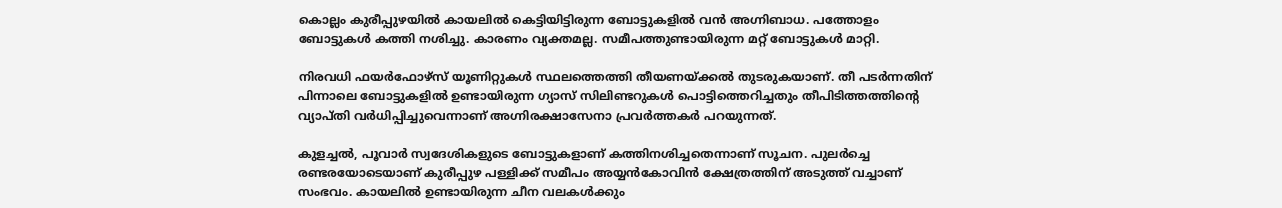കൊല്ലം കുരീപ്പുഴയിൽ കായലിൽ കെട്ടിയിട്ടിരുന്ന ബോട്ടുകളിൽ വൻ അഗ്നിബാധ. പത്തോളം ബോട്ടുകൾ കത്തി നശിച്ചു. കാരണം വ്യക്തമല്ല. സമീപത്തുണ്ടായിരുന്ന മറ്റ് ബോട്ടുകൾ മാറ്റി.

നിരവധി ഫയർഫോഴ്സ് യൂണിറ്റുകൾ സ്ഥലത്തെത്തി തീയണയ്ക്കൽ തുടരുകയാണ്. തീ പടർന്നതിന് പിന്നാലെ ബോട്ടുകളിൽ ഉണ്ടായിരുന്ന ഗ്യാസ് സിലിണ്ടറുകൾ പൊട്ടിത്തെറിച്ചതും തീപിടിത്തത്തിന്‍റെ വ്യാപ്തി വർധിപ്പിച്ചുവെന്നാണ് അഗ്നിരക്ഷാസേനാ പ്രവ‍ർത്തകർ പറയുന്നത്.

കുളച്ചൽ, പൂവാർ സ്വദേശികളുടെ ബോട്ടുകളാണ് കത്തിനശിച്ചതെന്നാണ് സൂചന. പുലർച്ചെ രണ്ടരയോടെയാണ് കുരീപ്പുഴ പള്ളിക്ക് സമീപം അയ്യൻകോവിൻ ക്ഷേത്രത്തിന് അടുത്ത് വച്ചാണ് സംഭവം. കായലിൽ ഉണ്ടായിരുന്ന ചീന വലകൾക്കും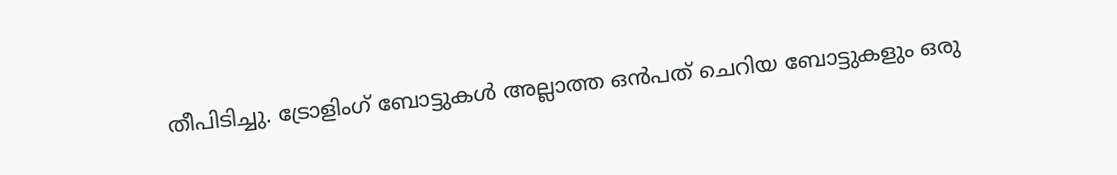തീപിടിച്ചു. ട്രോളിംഗ് ബോട്ടുകൾ അല്ലാത്ത ഒൻപത് ചെറിയ ബോട്ടുകളും ഒരു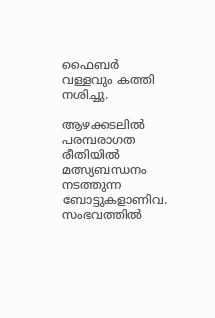ഫൈബർ വള്ളവും കത്തി നശിച്ചു.

ആഴക്കടലിൽ പരമ്പരാഗത രീതിയിൽ മത്സ്യബന്ധനം നടത്തുന്ന ബോട്ടുകളാണിവ. സംഭവത്തിൽ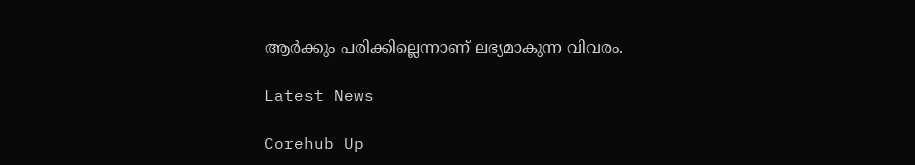ആർക്കും പരിക്കില്ലെന്നാണ് ലഭ്യമാകുന്ന വിവരം.

Latest News

Corehub Up